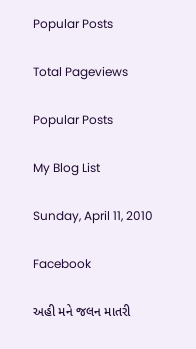Popular Posts

Total Pageviews

Popular Posts

My Blog List

Sunday, April 11, 2010

Facebook

અહી મને જલન માતરી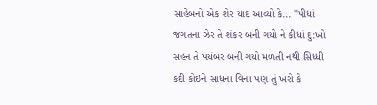સાહેબનો એક શેર યાદ આવ્યો કે... "પીધાં જગતના ઝેર તે શંકર બની ગયો ને કીધાં દુ:ખો સહન તે પયંબર બની ગયો મળતી નથી સિધ્ધી કદી કોઇને સાધના વિના પણ તું ખરો કે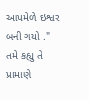આપમેળે ઇશ્વર બની ગયો ." તમે કહ્યુ તે પ્રામાણે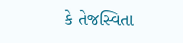કે તેજસ્વિતા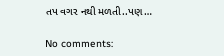તપ વગર નથી મળતી..પણ…

No comments: